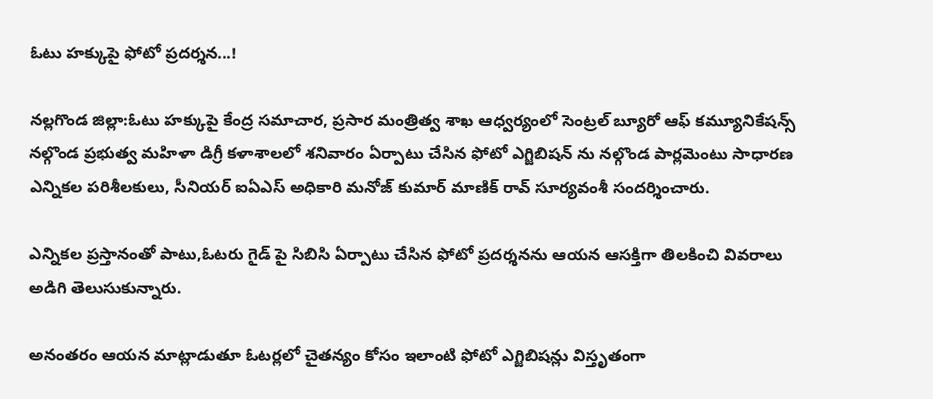ఓటు హక్కుపై ఫోటో ప్రదర్శన...!

నల్లగొండ జిల్లా:ఓటు హక్కుపై కేంద్ర సమాచార, ప్రసార మంత్రిత్వ శాఖ ఆధ్వర్యంలో సెంట్రల్ బ్యూరో ఆఫ్ కమ్యూనికేషన్స్ నల్గొండ ప్రభుత్వ మహిళా డిగ్రీ కళాశాలలో శనివారం ఏర్పాటు చేసిన ఫోటో ఎగ్జిబిషన్ ను నల్గొండ పార్లమెంటు సాధారణ ఎన్నికల పరిశీలకులు, సీనియర్ ఐఏఎస్ అధికారి మనోజ్ కుమార్ మాణిక్ రావ్ సూర్యవంశీ సందర్శించారు.

ఎన్నికల ప్రస్తానంతో పాటు,ఓటరు గైడ్ పై సిబిసి ఏర్పాటు చేసిన ఫోటో ప్రదర్శనను ఆయన ఆసక్తిగా తిలకించి వివరాలు అడిగి తెలుసుకున్నారు.

అనంతరం ఆయన మాట్లాడుతూ ఓటర్లలో చైతన్యం కోసం ఇలాంటి ఫోటో ఎగ్జిబిషన్లు విస్తృతంగా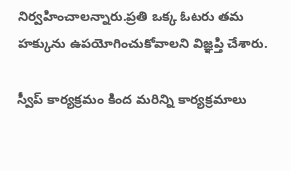నిర్వహించాలన్నారు.ప్రతి ఒక్క ఓటరు తమ హక్కును ఉపయోగించుకోవాలని విజ్ఞప్తి చేశారు.

స్వీప్ కార్యక్రమం కింద మరిన్ని కార్యక్రమాలు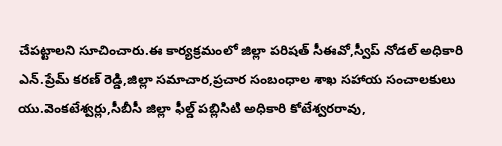చేపట్టాలని సూచించారు.ఈ కార్యక్రమంలో జిల్లా పరిషత్ సీఈవో,స్వీప్ నోడల్ అధికారి ఎన్.ప్రేమ్ కరణ్ రెడ్డి,జిల్లా సమాచార,ప్రచార సంబంధాల శాఖ సహాయ సంచాలకులు యు.వెంకటేశ్వర్లు,సీబీసీ జిల్లా ఫీల్డ్ పబ్లిసిటి అధికారి కోటేశ్వరరావు,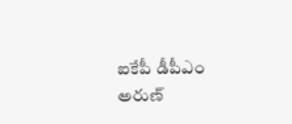ఐకేపీ డీపీఎం అరుణ్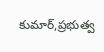కుమార్,ప్రభుత్వ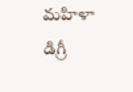మహిళా డిగ్రీ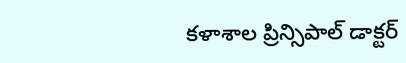కళాశాల ప్రిన్సిపాల్ డాక్టర్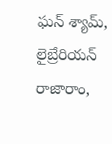ఘన్ శ్యామ్, లైబ్రేరియన్ రాజారాం,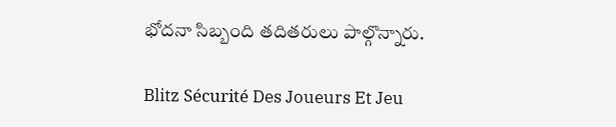భోదనా సిబ్బంది తదితరులు పాల్గొన్నారు.

Blitz Sécurité Des Joueurs Et Jeu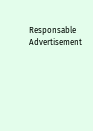Responsable
Advertisement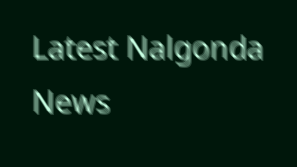Latest Nalgonda News